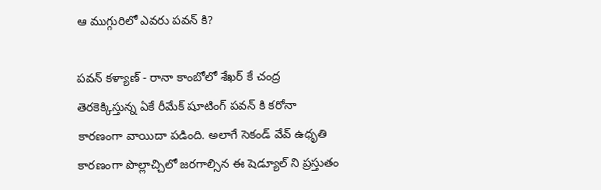ఆ ముగ్గురిలో ఎవరు పవన్ కి?

పవన్ కళ్యాణ్ - రానా కాంబోలో శేఖర్ కే చంద్ర తెరకెక్కిస్తున్న ఏకే రీమేక్ షూటింగ్ పవన్ కి కరోనా కారణంగా వాయిదా పడింది. అలాగే సెకండ్ వేవ్ ఉధృతి కారణంగా పొల్లాచ్చిలో జరగాల్సిన ఈ షెడ్యూల్ ని ప్రస్తుతం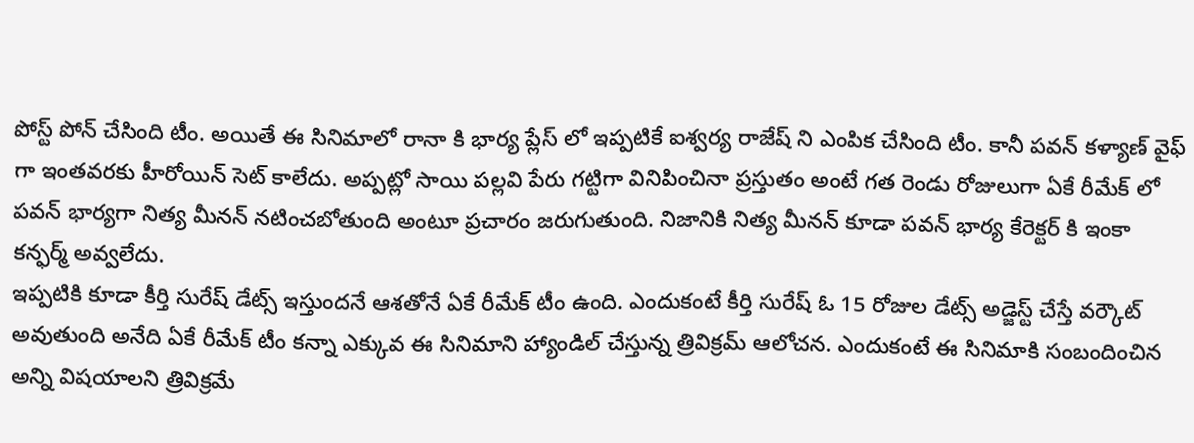పోస్ట్ పోన్ చేసింది టీం. అయితే ఈ సినిమాలో రానా కి భార్య ప్లేస్ లో ఇప్పటికే ఐశ్వర్య రాజేష్ ని ఎంపిక చేసింది టీం. కానీ పవన్ కళ్యాణ్ వైఫ్ గా ఇంతవరకు హీరోయిన్ సెట్ కాలేదు. అప్పట్లో సాయి పల్లవి పేరు గట్టిగా వినిపించినా ప్రస్తుతం అంటే గత రెండు రోజులుగా ఏకే రీమేక్ లో పవన్ భార్యగా నిత్య మీనన్ నటించబోతుంది అంటూ ప్రచారం జరుగుతుంది. నిజానికి నిత్య మీనన్ కూడా పవన్ భార్య కేరెక్టర్ కి ఇంకా కన్ఫర్మ్ అవ్వలేదు.
ఇప్పటికి కూడా కీర్తి సురేష్ డేట్స్ ఇస్తుందనే ఆశతోనే ఏకే రీమేక్ టీం ఉంది. ఎందుకంటే కీర్తి సురేష్ ఓ 15 రోజుల డేట్స్ అడ్జెస్ట్ చేస్తే వర్కౌట్ అవుతుంది అనేది ఏకే రీమేక్ టీం కన్నా ఎక్కువ ఈ సినిమాని హ్యాండిల్ చేస్తున్న త్రివిక్రమ్ ఆలోచన. ఎందుకంటే ఈ సినిమాకి సంబందించిన అన్ని విషయాలని త్రివిక్రమే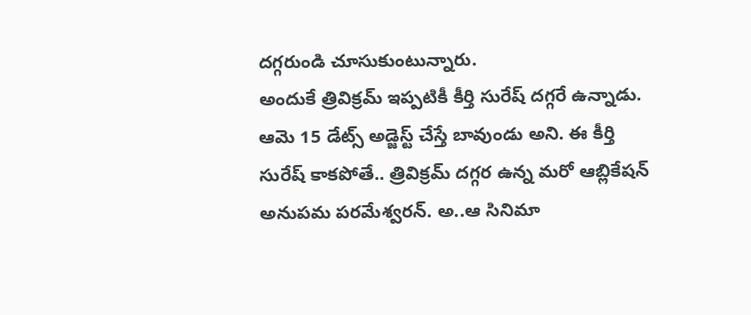దగ్గరుండి చూసుకుంటున్నారు.
అందుకే త్రివిక్రమ్ ఇప్పటికీ కీర్తి సురేష్ దగ్గరే ఉన్నాడు. ఆమె 15 డేట్స్ అడ్జెస్ట్ చేస్తే బావుండు అని. ఈ కీర్తి సురేష్ కాకపోతే.. త్రివిక్రమ్ దగ్గర ఉన్న మరో ఆబ్లికేషన్ అనుపమ పరమేశ్వరన్. అ..ఆ సినిమా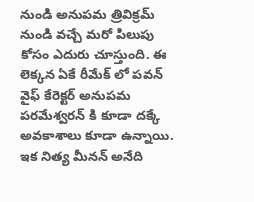నుండి అనుపమ త్రివిక్రమ్ నుండి వచ్చే మరో పిలుపు కోసం ఎదురు చూస్తుంది. ఈ లెక్కన ఏకే రీమేక్ లో పవన్ వైఫ్ కేరెక్టర్ అనుపమ పరమేశ్వరన్ కి కూడా దక్కే అవకాశాలు కూడా ఉన్నాయి. ఇక నిత్య మీనన్ అనేది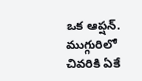ఒక ఆప్షన్. ముగ్గురిలో చివరికి ఏకే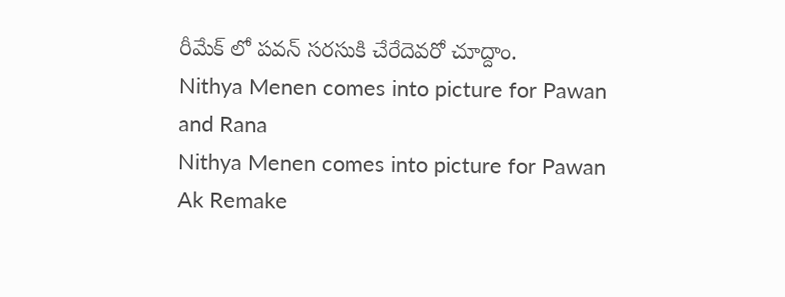రీమేక్ లో పవన్ సరసుకి చేరేదెవరో చూద్దాం.
Nithya Menen comes into picture for Pawan and Rana
Nithya Menen comes into picture for Pawan Ak Remake